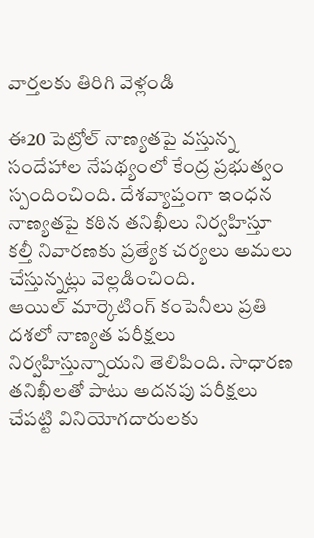వార్తలకు తిరిగి వెళ్లండి

ఈ20 పెట్రోల్ నాణ్యతపై వస్తున్న సందేహాల నేపథ్యంలో కేంద్ర ప్రభుత్వం స్పందించింది. దేశవ్యాప్తంగా ఇంధన నాణ్యతపై కఠిన తనిఖీలు నిర్వహిస్తూ కల్తీ నివారణకు ప్రత్యేక చర్యలు అమలు చేస్తున్నట్లు వెల్లడించింది.
ఆయిల్ మార్కెటింగ్ కంపెనీలు ప్రతి దశలో నాణ్యత పరీక్షలు నిర్వహిస్తున్నాయని తెలిపింది. సాధారణ తనిఖీలతో పాటు అదనపు పరీక్షలు చేపట్టి వినియోగదారులకు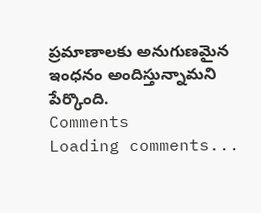ప్రమాణాలకు అనుగుణమైన ఇంధనం అందిస్తున్నామని పేర్కొంది.
Comments
Loading comments...